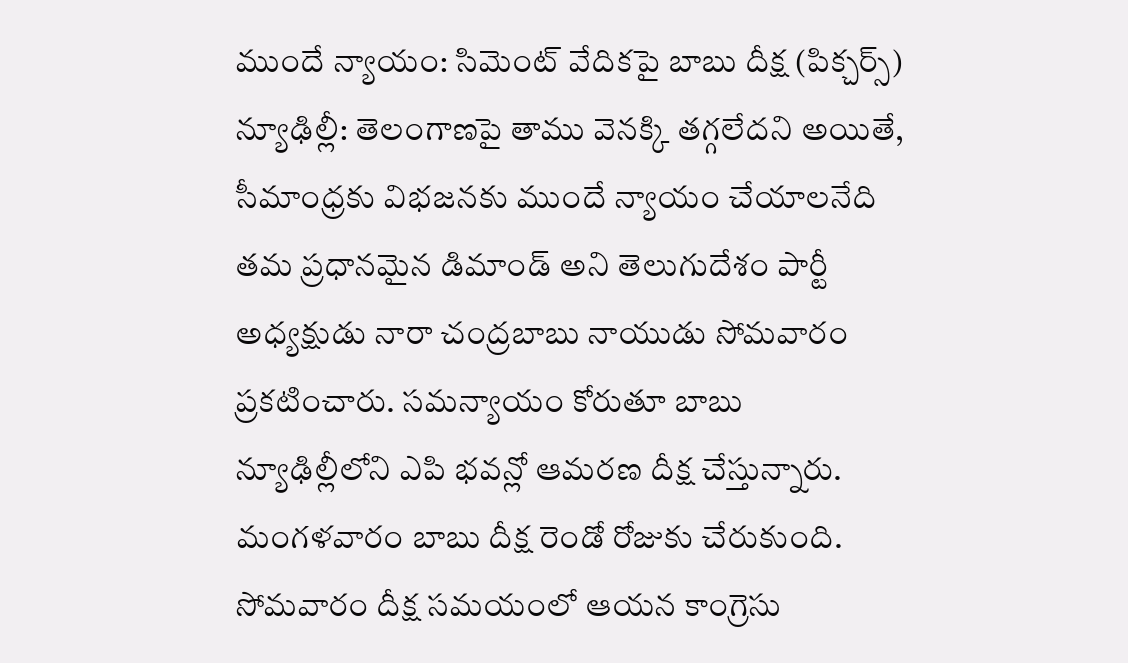ముందే న్యాయం: సిమెంట్ వేదికపై బాబు దీక్ష (పిక్చర్స్)
న్యూఢిల్లీ: తెలంగాణపై తాము వెనక్కి తగ్గలేదని అయితే, సీమాంధ్రకు విభజనకు ముందే న్యాయం చేయాలనేది తమ ప్రధానమైన డిమాండ్ అని తెలుగుదేశం పార్టీ అధ్యక్షుడు నారా చంద్రబాబు నాయుడు సోమవారం ప్రకటించారు. సమన్యాయం కోరుతూ బాబు న్యూఢిల్లీలోని ఎపి భవన్లో ఆమరణ దీక్ష చేస్తున్నారు.
మంగళవారం బాబు దీక్ష రెండో రోజుకు చేరుకుంది. సోమవారం దీక్ష సమయంలో ఆయన కాంగ్రెసు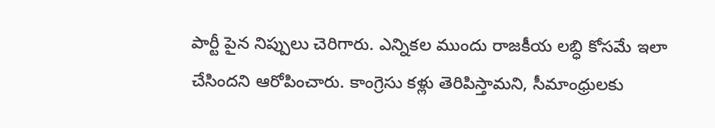పార్టీ పైన నిప్పులు చెరిగారు. ఎన్నికల ముందు రాజకీయ లబ్ధి కోసమే ఇలా చేసిందని ఆరోపించారు. కాంగ్రెసు కళ్లు తెరిపిస్తామని, సీమాంధ్రులకు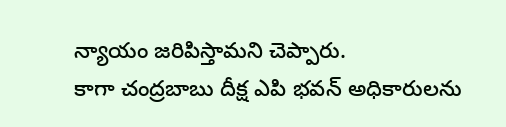న్యాయం జరిపిస్తామని చెప్పారు.
కాగా చంద్రబాబు దీక్ష ఎపి భవన్ అధికారులను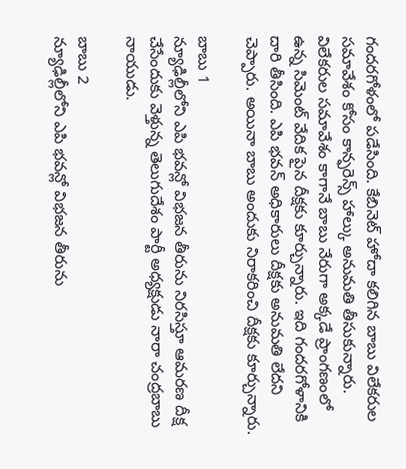గందరగోళంలో పడేసింది. కేబినెట్ హోదా కలిగిన బాబు విలేకరుల సమావేశం కోసం కాన్ఫరెన్స్ హాల్కు అనుమతి తీసుకున్నారు. విలేకరుల సమావేశం కాగానే బాబు నేరుగా అక్కడే ప్రాంగణంలో ఉన్న సిమెంట్ వేదిక పైన దీక్షకు కూర్చున్నారు. ఇది గందరగోళానికి దారి తీసింది. ఎపి భవన్ అధికారులు దీక్షకు అనుమతి లేదని చెప్పారు. అయినా బాబు అందుకు నిరాకరించి దీక్షకు కూర్చున్నారు.

బాబు 1
న్యూఢిల్లీలోని ఎపి భవన్లో విభజన తీరును నిరసిస్తూ ఆమరణ దీక్ష చేసేందుకు వెళ్తున్న తెలుగుదేశం పార్టీ అధ్యక్షుడు నారా చంద్రబాబు నాయుడు.

బాబు 2
న్యూఢిల్లీలోని ఎపి భవన్లో విభజన తీరును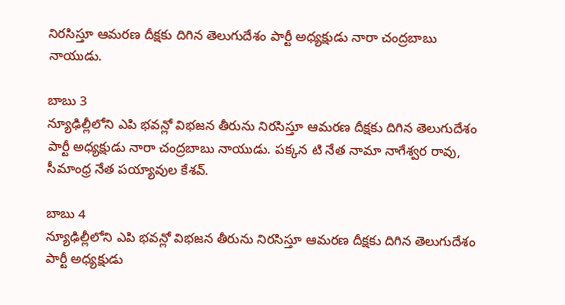నిరసిస్తూ ఆమరణ దీక్షకు దిగిన తెలుగుదేశం పార్టీ అధ్యక్షుడు నారా చంద్రబాబు నాయుడు.

బాబు 3
న్యూఢిల్లీలోని ఎపి భవన్లో విభజన తీరును నిరసిస్తూ ఆమరణ దీక్షకు దిగిన తెలుగుదేశం పార్టీ అధ్యక్షుడు నారా చంద్రబాబు నాయుడు. పక్కన టి నేత నామా నాగేశ్వర రావు, సీమాంధ్ర నేత పయ్యావుల కేశవ్.

బాబు 4
న్యూఢిల్లీలోని ఎపి భవన్లో విభజన తీరును నిరసిస్తూ ఆమరణ దీక్షకు దిగిన తెలుగుదేశం పార్టీ అధ్యక్షుడు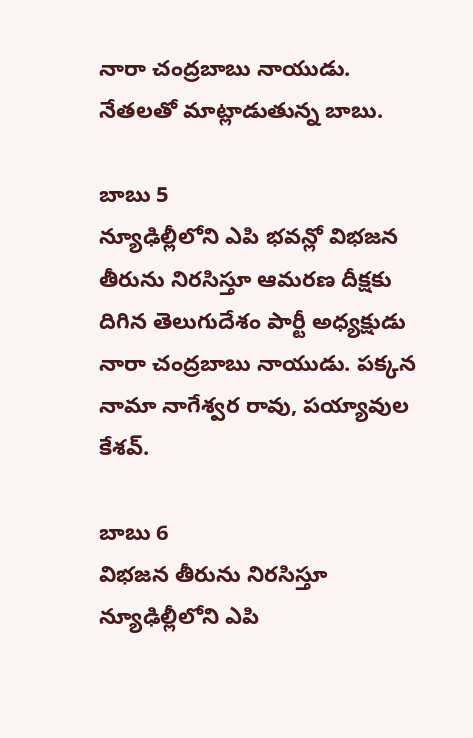నారా చంద్రబాబు నాయుడు. నేతలతో మాట్లాడుతున్న బాబు.

బాబు 5
న్యూఢిల్లీలోని ఎపి భవన్లో విభజన తీరును నిరసిస్తూ ఆమరణ దీక్షకు దిగిన తెలుగుదేశం పార్టీ అధ్యక్షుడు నారా చంద్రబాబు నాయుడు. పక్కన నామా నాగేశ్వర రావు, పయ్యావుల కేశవ్.

బాబు 6
విభజన తీరును నిరసిస్తూ న్యూఢిల్లీలోని ఎపి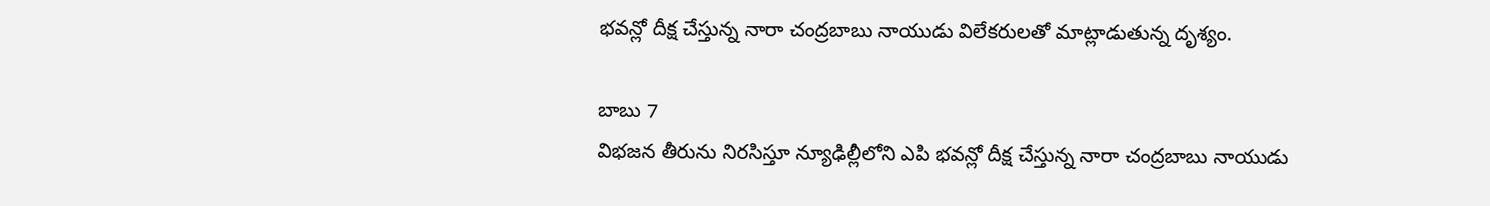భవన్లో దీక్ష చేస్తున్న నారా చంద్రబాబు నాయుడు విలేకరులతో మాట్లాడుతున్న దృశ్యం.

బాబు 7
విభజన తీరును నిరసిస్తూ న్యూఢిల్లీలోని ఎపి భవన్లో దీక్ష చేస్తున్న నారా చంద్రబాబు నాయుడు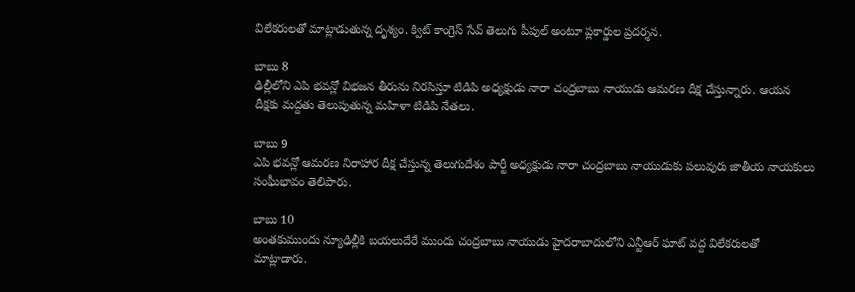విలేకరులతో మాట్లాడుతున్న దృశ్యం. క్విట్ కాంగ్రెస్ సేవ్ తెలుగు పీపుల్ అంటూ ప్లకార్డుల ప్రదర్శన.

బాబు 8
ఢిల్లీలోని ఎపి భవన్లో విభజన తీరును నిరసిస్తూ టిడిపి అధ్యక్షుడు నారా చంద్రబాబు నాయుడు ఆమరణ దీక్ష చేస్తున్నారు. ఆయన దీక్షకు మద్దతు తెలుపుతున్న మహిళా టిడిపి నేతలు.

బాబు 9
ఎపి భవన్లో ఆమరణ నిరాహార దీక్ష చేస్తున్న తెలుగుదేశం పార్టీ అధ్యక్షుడు నారా చంద్రబాబు నాయుడుకు పలువురు జాతీయ నాయకులు సంఘీభావం తెలిపారు.

బాబు 10
అంతకుముందు న్యూఢిల్లీకి బయలుదేరే ముందు చంద్రబాబు నాయుడు హైదరాబాదులోని ఎన్టీఆర్ ఘాట్ వద్ద విలేకరులతో మాట్లాడారు.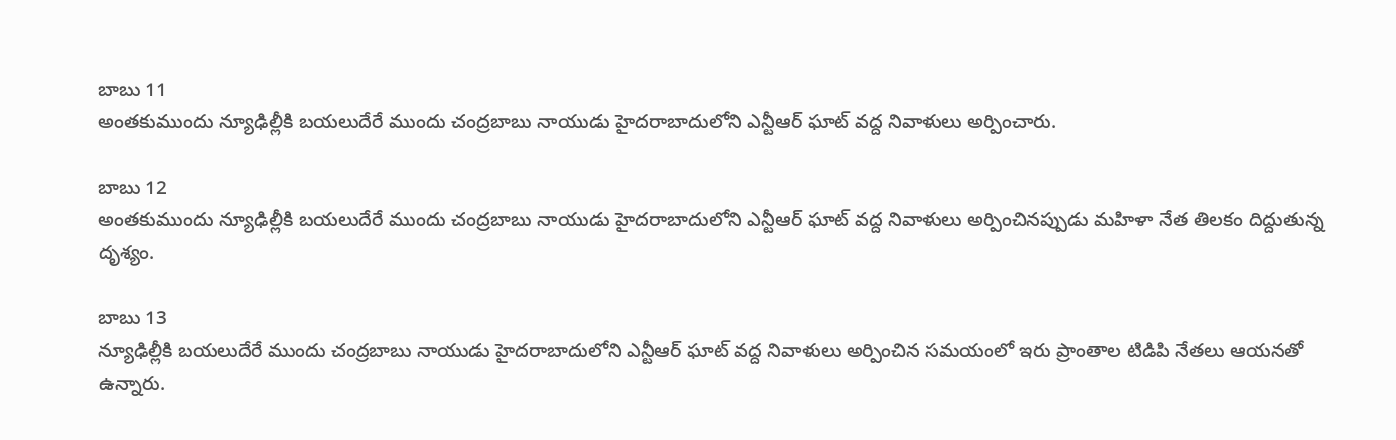బాబు 11
అంతకుముందు న్యూఢిల్లీకి బయలుదేరే ముందు చంద్రబాబు నాయుడు హైదరాబాదులోని ఎన్టీఆర్ ఘాట్ వద్ద నివాళులు అర్పించారు.

బాబు 12
అంతకుముందు న్యూఢిల్లీకి బయలుదేరే ముందు చంద్రబాబు నాయుడు హైదరాబాదులోని ఎన్టీఆర్ ఘాట్ వద్ద నివాళులు అర్పించినప్పుడు మహిళా నేత తిలకం దిద్దుతున్న దృశ్యం.

బాబు 13
న్యూఢిల్లీకి బయలుదేరే ముందు చంద్రబాబు నాయుడు హైదరాబాదులోని ఎన్టీఆర్ ఘాట్ వద్ద నివాళులు అర్పించిన సమయంలో ఇరు ప్రాంతాల టిడిపి నేతలు ఆయనతో ఉన్నారు.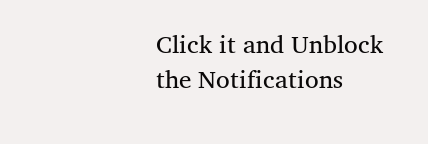Click it and Unblock the Notifications